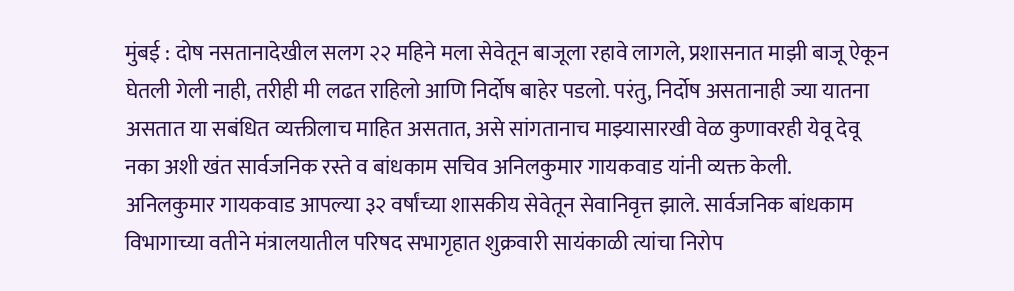मुंबई : दोष नसतानादेखील सलग २२ महिने मला सेवेतून बाजूला रहावे लागले, प्रशासनात माझी बाजू ऐकून घेतली गेली नाही, तरीही मी लढत राहिलो आणि निर्दोष बाहेर पडलो. परंतु, निर्दोष असतानाही ज्या यातना असतात या सबंधित व्यक्तीलाच माहित असतात, असे सांगतानाच माझ्यासारखी वेळ कुणावरही येवू देवू नका अशी खंत सार्वजनिक रस्ते व बांधकाम सचिव अनिलकुमार गायकवाड यांनी व्यक्त केली.
अनिलकुमार गायकवाड आपल्या ३२ वर्षांच्या शासकीय सेवेतून सेवानिवृत्त झाले. सार्वजनिक बांधकाम विभागाच्या वतीने मंत्रालयातील परिषद सभागृहात शुक्रवारी सायंकाळी त्यांचा निरोप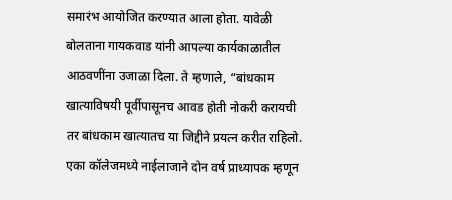समारंभ आयोजित करण्यात आला होता. यावेळी बोलताना गायकवाड यांनी आपल्या कार्यकाळातील आठवणींना उजाळा दिला. ते म्हणाले, “बांधकाम खात्याविषयी पूर्वीपासूनच आवड होती नोकरी करायची तर बांधकाम खात्यातच या जिद्दीने प्रयत्न करीत राहिलो. एका कॉलेजमध्ये नाईलाजाने दोन वर्ष प्राध्यापक म्हणून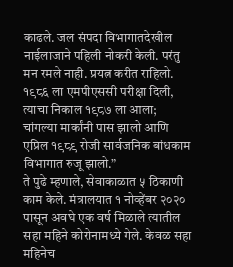काढले. जल संपदा विभागातदेखील नाईलाजाने पहिली नोकरी केली. परंतु मन रमले नाही. प्रयत्न करीत राहिलो. १९८६ ला एमपीएससी परीक्षा दिली, त्याचा निकाल १९८७ ला आला; चांगल्या मार्कांनी पास झालो आणि एप्रिल १९८९ रोजी सार्वजनिक बांधकाम विभागात रुजू झालो.”
ते पुढे म्हणाले, सेवाकाळात ५ ठिकाणी काम केले. मंत्रालयात १ नोव्हेंबर २०२० पासून अवघे एक वर्ष मिळाले त्यातील सहा महिने कोरोनामध्ये गेले. केवळ सहा महिनेच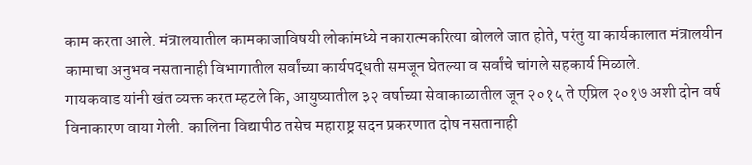काम करता आले. मंत्रालयातील कामकाजाविषयी लोकांमध्ये नकारात्मकरित्या बोलले जात होते, परंतु या कार्यकालात मंत्रालयीन कामाचा अनुभव नसतानाही विभागातील सर्वांच्या कार्यपद्धती समजून घेतल्या व सर्वांचे चांगले सहकार्य मिळाले.
गायकवाड यांनी खंत व्यक्त करत म्हटले कि, आयुष्यातील ३२ वर्षाच्या सेवाकाळातील जून २०१५ ते एप्रिल २०१७ अशी दोन वर्ष विनाकारण वाया गेली. कालिना विद्यापीठ तसेच महाराष्ट्र सदन प्रकरणात दोष नसतानाही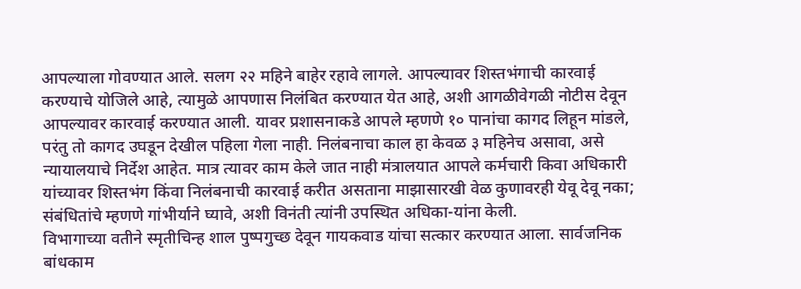आपल्याला गोवण्यात आले. सलग २२ महिने बाहेर रहावे लागले. आपल्यावर शिस्तभंगाची कारवाई करण्याचे योजिले आहे, त्यामुळे आपणास निलंबित करण्यात येत आहे, अशी आगळीवेगळी नोटीस देवून आपल्यावर कारवाई करण्यात आली. यावर प्रशासनाकडे आपले म्हणणे १० पानांचा कागद लिहून मांडले, परंतु तो कागद उघडून देखील पहिला गेला नाही. निलंबनाचा काल हा केवळ ३ महिनेच असावा, असे न्यायालयाचे निर्देश आहेत. मात्र त्यावर काम केले जात नाही मंत्रालयात आपले कर्मचारी किवा अधिकारी यांच्यावर शिस्तभंग किंवा निलंबनाची कारवाई करीत असताना माझासारखी वेळ कुणावरही येवू देवू नका; संबंधितांचे म्हणणे गांभीर्याने घ्यावे, अशी विनंती त्यांनी उपस्थित अधिका-यांना केली.
विभागाच्या वतीने स्मृतीचिन्ह शाल पुष्पगुच्छ देवून गायकवाड यांचा सत्कार करण्यात आला. सार्वजनिक बांधकाम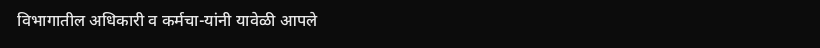विभागातील अधिकारी व कर्मचा-यांनी यावेळी आपले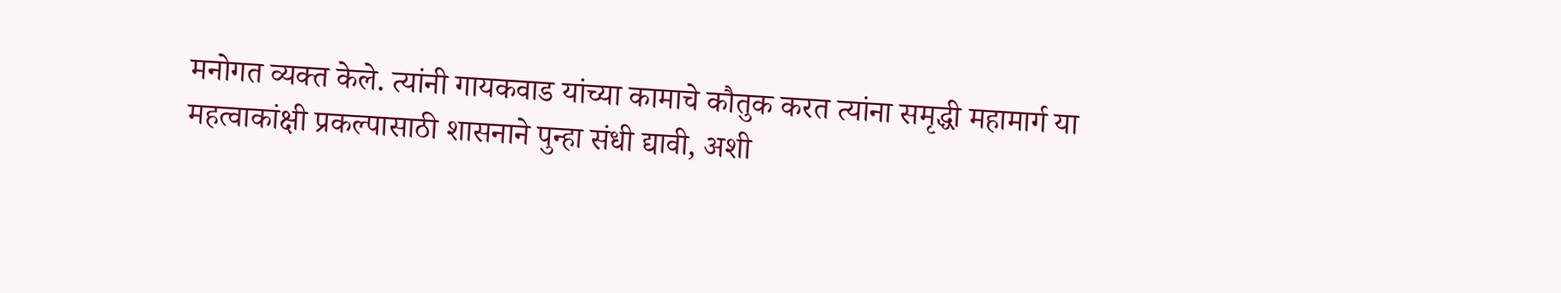मनोगत व्यक्त केले. त्यांनी गायकवाड यांच्या कामाचे कौतुक करत त्यांना समृद्धी महामार्ग या महत्वाकांक्षी प्रकल्पासाठी शासनाने पुन्हा संधी द्यावी, अशी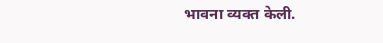भावना व्यक्त केली.